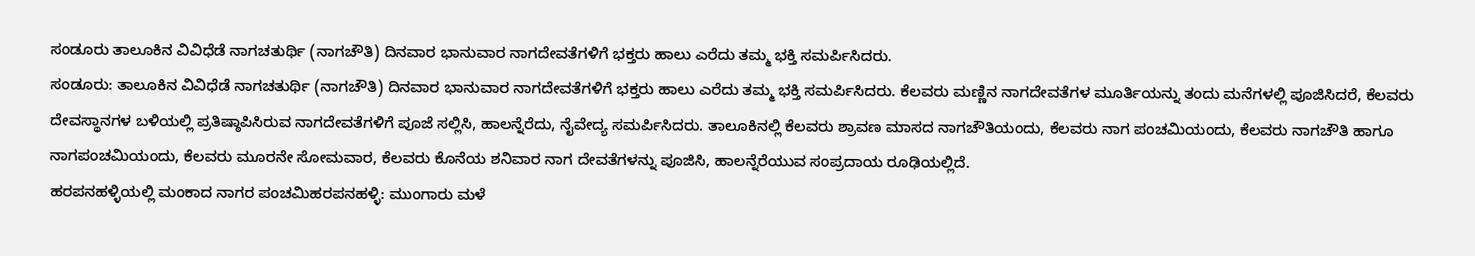ಸಂಡೂರು ತಾಲೂಕಿನ ವಿವಿಧೆಡೆ ನಾಗಚತುರ್ಥಿ (ನಾಗಚೌತಿ) ದಿನವಾರ ಭಾನುವಾರ ನಾಗದೇವತೆಗಳಿಗೆ ಭಕ್ತರು ಹಾಲು ಎರೆದು ತಮ್ಮ ಭಕ್ತಿ ಸಮರ್ಪಿಸಿದರು.
ಸಂಡೂರು: ತಾಲೂಕಿನ ವಿವಿಧೆಡೆ ನಾಗಚತುರ್ಥಿ (ನಾಗಚೌತಿ) ದಿನವಾರ ಭಾನುವಾರ ನಾಗದೇವತೆಗಳಿಗೆ ಭಕ್ತರು ಹಾಲು ಎರೆದು ತಮ್ಮ ಭಕ್ತಿ ಸಮರ್ಪಿಸಿದರು. ಕೆಲವರು ಮಣ್ಣಿನ ನಾಗದೇವತೆಗಳ ಮೂರ್ತಿಯನ್ನು ತಂದು ಮನೆಗಳಲ್ಲಿ ಪೂಜಿಸಿದರೆ, ಕೆಲವರು ದೇವಸ್ಥಾನಗಳ ಬಳಿಯಲ್ಲಿ ಪ್ರತಿಷ್ಠಾಪಿಸಿರುವ ನಾಗದೇವತೆಗಳಿಗೆ ಪೂಜೆ ಸಲ್ಲಿಸಿ, ಹಾಲನ್ನೆರೆದು, ನೈವೇದ್ಯ ಸಮರ್ಪಿಸಿದರು. ತಾಲೂಕಿನಲ್ಲಿ ಕೆಲವರು ಶ್ರಾವಣ ಮಾಸದ ನಾಗಚೌತಿಯಂದು, ಕೆಲವರು ನಾಗ ಪಂಚಮಿಯಂದು, ಕೆಲವರು ನಾಗಚೌತಿ ಹಾಗೂ ನಾಗಪಂಚಮಿಯಂದು, ಕೆಲವರು ಮೂರನೇ ಸೋಮವಾರ, ಕೆಲವರು ಕೊನೆಯ ಶನಿವಾರ ನಾಗ ದೇವತೆಗಳನ್ನು ಪೂಜಿಸಿ, ಹಾಲನ್ನೆರೆಯುವ ಸಂಪ್ರದಾಯ ರೂಢಿಯಲ್ಲಿದೆ.
ಹರಪನಹಳ್ಳಿಯಲ್ಲಿ ಮಂಕಾದ ನಾಗರ ಪಂಚಮಿಹರಪನಹಳ್ಳಿ: ಮುಂಗಾರು ಮಳೆ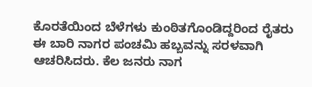ಕೊರತೆಯಿಂದ ಬೆಳೆಗಳು ಕುಂಠಿತಗೊಂಡಿದ್ದರಿಂದ ರೈತರು ಈ ಬಾರಿ ನಾಗರ ಪಂಚಮಿ ಹಬ್ಬವನ್ನು ಸರಳವಾಗಿ ಆಚರಿಸಿದರು. ಕೆಲ ಜನರು ನಾಗ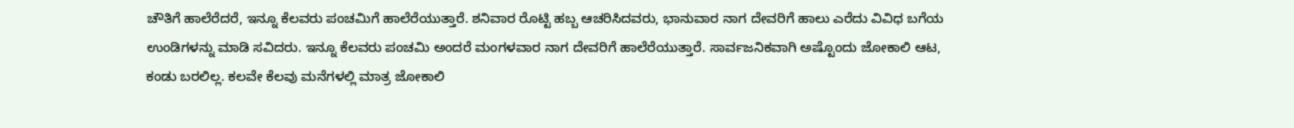ಚೌತಿಗೆ ಹಾಲೆರೆದರೆ, ಇನ್ನೂ ಕೆಲವರು ಪಂಚಮಿಗೆ ಹಾಲೆರೆಯುತ್ತಾರೆ. ಶನಿವಾರ ರೊಟ್ಟಿ ಹಬ್ಬ ಆಚರಿಸಿದವರು, ಭಾನುವಾರ ನಾಗ ದೇವರಿಗೆ ಹಾಲು ಎರೆದು ವಿವಿಧ ಬಗೆಯ ಉಂಡಿಗಳನ್ನು ಮಾಡಿ ಸವಿದರು. ಇನ್ನೂ ಕೆಲವರು ಪಂಚಮಿ ಅಂದರೆ ಮಂಗಳವಾರ ನಾಗ ದೇವರಿಗೆ ಹಾಲೆರೆಯುತ್ತಾರೆ. ಸಾರ್ವಜನಿಕವಾಗಿ ಅಷ್ಟೊಂದು ಜೋಕಾಲಿ ಆಟ, ಕಂಡು ಬರಲಿಲ್ಲ. ಕಲವೇ ಕೆಲವು ಮನೆಗಳಲ್ಲಿ ಮಾತ್ರ ಜೋಕಾಲಿ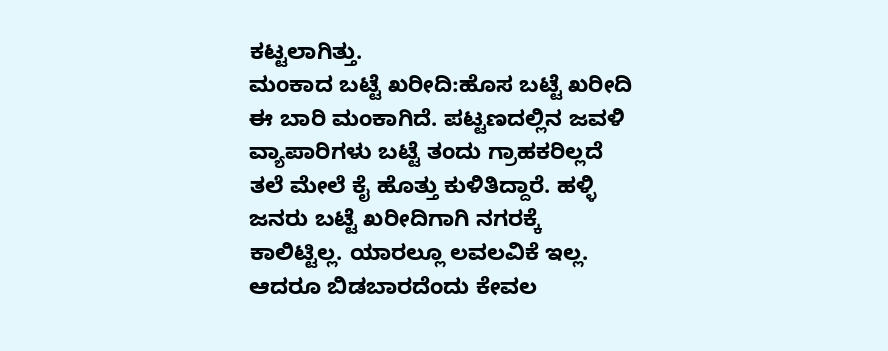ಕಟ್ಟಲಾಗಿತ್ತು.
ಮಂಕಾದ ಬಟ್ಟೆ ಖರೀದಿ:ಹೊಸ ಬಟ್ಟೆ ಖರೀದಿ ಈ ಬಾರಿ ಮಂಕಾಗಿದೆ. ಪಟ್ಟಣದಲ್ಲಿನ ಜವಳಿ ವ್ಯಾಪಾರಿಗಳು ಬಟ್ಟೆ ತಂದು ಗ್ರಾಹಕರಿಲ್ಲದೆ ತಲೆ ಮೇಲೆ ಕೈ ಹೊತ್ತು ಕುಳಿತಿದ್ದಾರೆ. ಹಳ್ಳಿ ಜನರು ಬಟ್ಟೆ ಖರೀದಿಗಾಗಿ ನಗರಕ್ಕೆ ಕಾಲಿಟ್ಟಿಲ್ಲ. ಯಾರಲ್ಲೂ ಲವಲವಿಕೆ ಇಲ್ಲ. ಆದರೂ ಬಿಡಬಾರದೆಂದು ಕೇವಲ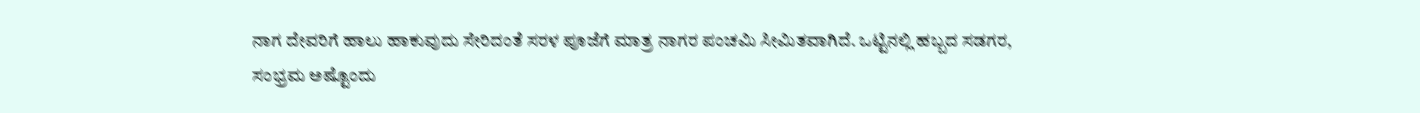ನಾಗ ದೇವರಿಗೆ ಹಾಲು ಹಾಕುವುದು ಸೇರಿದಂತೆ ಸರಳ ಪೂಜೆಗೆ ಮಾತ್ರ ನಾಗರ ಪಂಚಮಿ ಸೀಮಿತವಾಗಿದೆ. ಒಟ್ಟಿನಲ್ಲಿ ಹಬ್ಬದ ಸಡಗರ, ಸಂಭ್ರಮ ಅಷ್ಟೊಂದು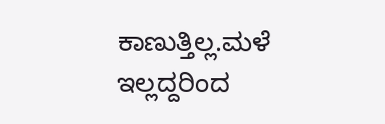ಕಾಣುತ್ತಿಲ್ಲ.ಮಳೆ ಇಲ್ಲದ್ದರಿಂದ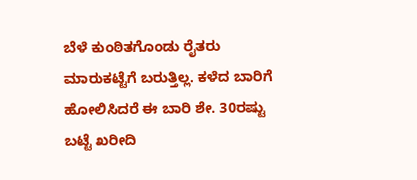ಬೆಳೆ ಕುಂಠಿತಗೊಂಡು ರೈತರು ಮಾರುಕಟ್ಟೆಗೆ ಬರುತ್ತಿಲ್ಲ. ಕಳೆದ ಬಾರಿಗೆ ಹೋಲಿಸಿದರೆ ಈ ಬಾರಿ ಶೇ. 30ರಷ್ಟು ಬಟ್ಟೆ ಖರೀದಿ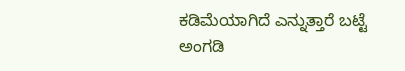ಕಡಿಮೆಯಾಗಿದೆ ಎನ್ನುತ್ತಾರೆ ಬಟ್ಟೆ ಅಂಗಡಿ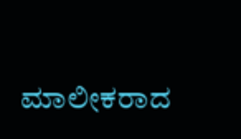ಮಾಲೀಕರಾದ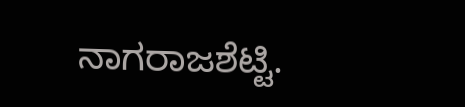ನಾಗರಾಜಶೆಟ್ಟಿ.